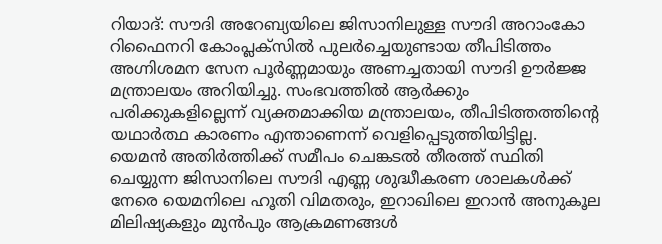റിയാദ്: സൗദി അറേബ്യയിലെ ജിസാനിലുള്ള സൗദി അറാംകോ റിഫൈനറി കോംപ്ലക്സിൽ പുലർച്ചെയുണ്ടായ തീപിടിത്തം അഗ്നിശമന സേന പൂർണ്ണമായും അണച്ചതായി സൗദി ഊർജ്ജ മന്ത്രാലയം അറിയിച്ചു. സംഭവത്തിൽ ആർക്കും പരിക്കുകളില്ലെന്ന് വ്യക്തമാക്കിയ മന്ത്രാലയം, തീപിടിത്തത്തിന്റെ യഥാർത്ഥ കാരണം എന്താണെന്ന് വെളിപ്പെടുത്തിയിട്ടില്ല.
യെമൻ അതിർത്തിക്ക് സമീപം ചെങ്കടൽ തീരത്ത് സ്ഥിതി ചെയ്യുന്ന ജിസാനിലെ സൗദി എണ്ണ ശുദ്ധീകരണ ശാലകൾക്ക് നേരെ യെമനിലെ ഹൂതി വിമതരും, ഇറാഖിലെ ഇറാൻ അനുകൂല മിലിഷ്യകളും മുൻപും ആക്രമണങ്ങൾ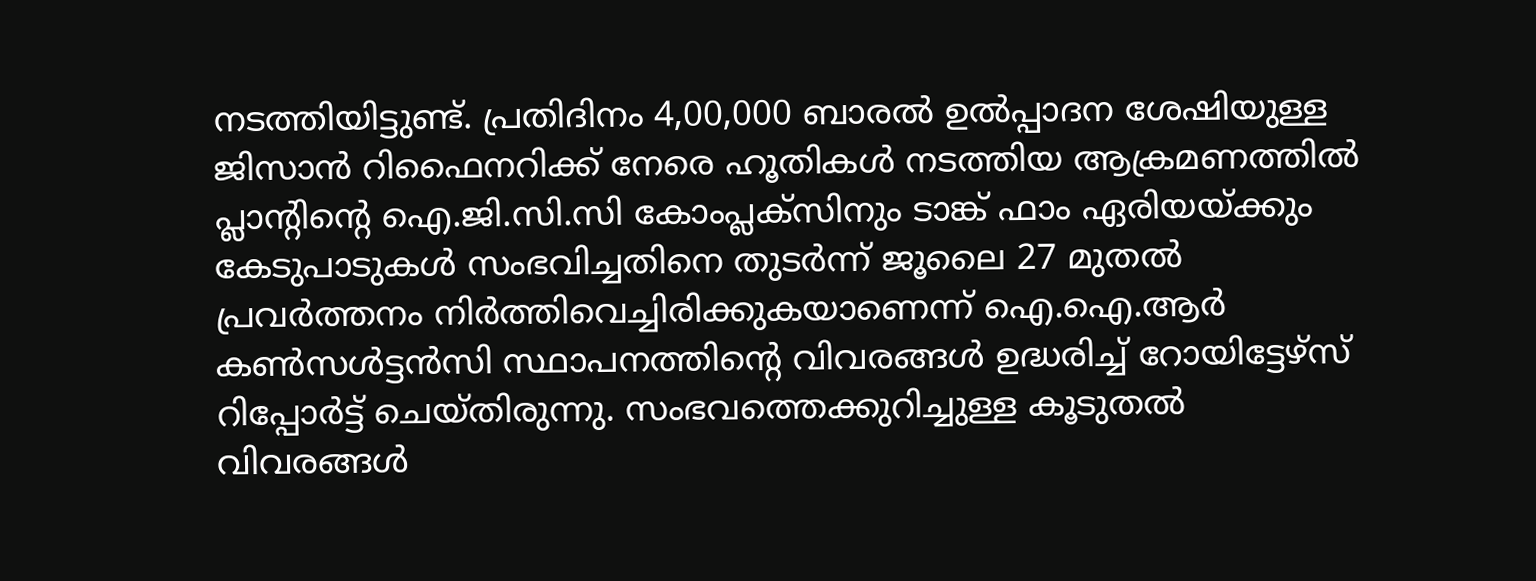നടത്തിയിട്ടുണ്ട്. പ്രതിദിനം 4,00,000 ബാരൽ ഉൽപ്പാദന ശേഷിയുള്ള ജിസാൻ റിഫൈനറിക്ക് നേരെ ഹൂതികൾ നടത്തിയ ആക്രമണത്തിൽ പ്ലാന്റിന്റെ ഐ.ജി.സി.സി കോംപ്ലക്സിനും ടാങ്ക് ഫാം ഏരിയയ്ക്കും കേടുപാടുകൾ സംഭവിച്ചതിനെ തുടർന്ന് ജൂലൈ 27 മുതൽ പ്രവർത്തനം നിർത്തിവെച്ചിരിക്കുകയാണെന്ന് ഐ.ഐ.ആർ കൺസൾട്ടൻസി സ്ഥാപനത്തിന്റെ വിവരങ്ങൾ ഉദ്ധരിച്ച് റോയിട്ടേഴ്സ് റിപ്പോർട്ട് ചെയ്തിരുന്നു. സംഭവത്തെക്കുറിച്ചുള്ള കൂടുതൽ വിവരങ്ങൾ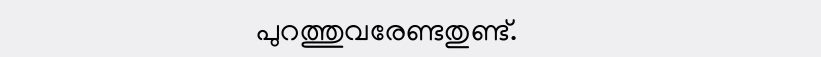പുറത്തുവരേണ്ടതുണ്ട്.